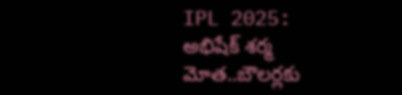IPL 2025: అభిషేక్ శర్మ మోత..బౌలర్లకు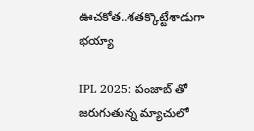ఊచకోత..శతక్కొట్టేశాడుగా భయ్యా

IPL 2025: పంజాబ్ తో జరుగుతున్న మ్యాచులో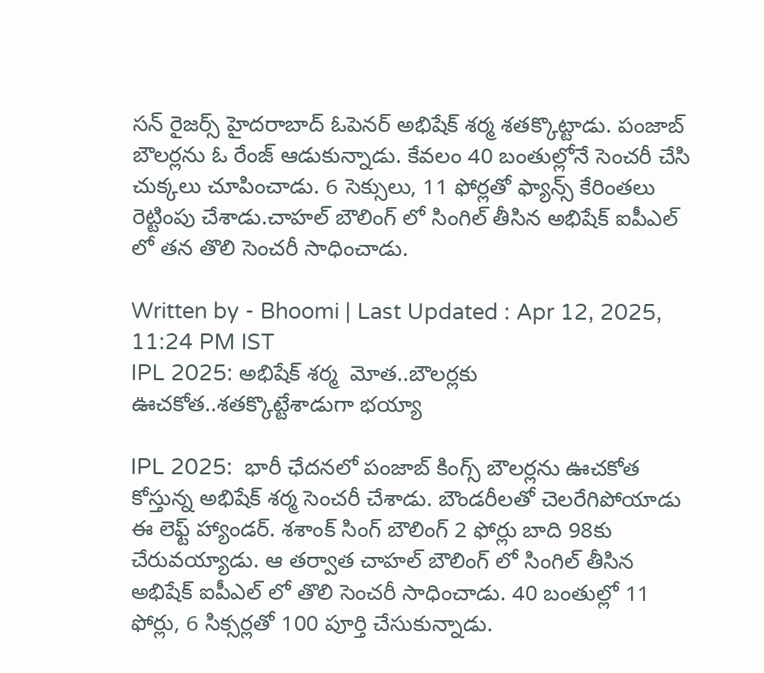సన్ రైజర్స్ హైదరాబాద్ ఓపెనర్ అభిషేక్ శర్మ శతక్కొట్టాడు. పంజాబ్ బౌలర్లను ఓ రేంజ్ ఆడుకున్నాడు. కేవలం 40 బంతుల్లోనే సెంచరీ చేసి చుక్కలు చూపించాడు. 6 సెక్సులు, 11 ఫోర్లతో ఫ్యాన్స్ కేరింతలు రెట్టింపు చేశాడు.చాహల్ బౌలింగ్ లో సింగిల్ తీసిన అభిషేక్ ఐపీఎల్ లో తన తొలి సెంచరీ సాధించాడు.

Written by - Bhoomi | Last Updated : Apr 12, 2025, 11:24 PM IST
IPL 2025: అభిషేక్ శర్మ  మోత..బౌలర్లకు ఊచకోత..శతక్కొట్టేశాడుగా భయ్యా

IPL 2025:  భారీ ఛేదనలో పంజాబ్ కింగ్స్ బౌలర్లను ఊచకోత కోస్తున్న అభిషేక్ శర్మ సెంచరీ చేశాడు. బౌండరీలతో చెలరేగిపోయాడు ఈ లెఫ్ట్ హ్యాండర్. శశాంక్ సింగ్ బౌలింగ్ 2 ఫోర్లు బాది 98కు చేరువయ్యాడు. ఆ తర్వాత చాహల్ బౌలింగ్ లో సింగిల్ తీసిన అభిషేక్ ఐపీఎల్ లో తొలి సెంచరీ సాధించాడు. 40 బంతుల్లో 11 ఫోర్లు, 6 సిక్సర్లతో 100 పూర్తి చేసుకున్నాడు.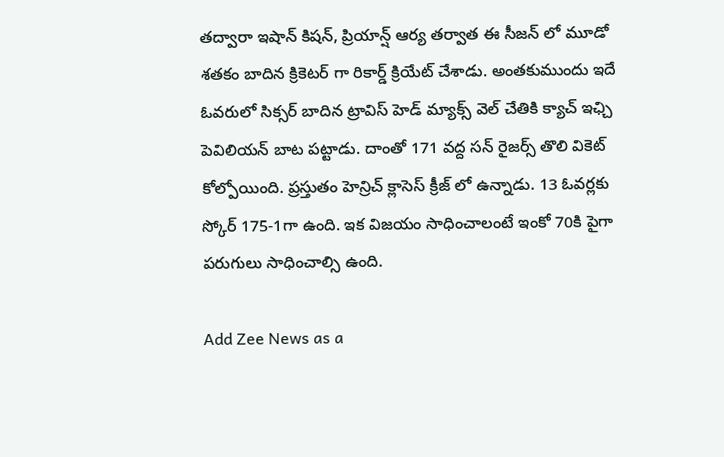తద్వారా ఇషాన్ కిషన్, ప్రియాన్ష్ ఆర్య తర్వాత ఈ సీజన్ లో మూడో శతకం బాదిన క్రికెటర్ గా రికార్డ్ క్రియేట్ చేశాడు. అంతకుముందు ఇదే ఓవరులో సిక్సర్ బాదిన ట్రావిస్ హెడ్ మ్యాక్స్ వెల్ చేతికి క్యాచ్ ఇఛ్చి పెవిలియన్ బాట పట్టాడు. దాంతో 171 వద్ద సన్ రైజర్స్ తొలి వికెట్ కోల్పోయింది. ప్రస్తుతం హెన్రిచ్ క్లాసెస్ క్రీజ్ లో ఉన్నాడు. 13 ఓవర్లకు స్కోర్ 175-1గా ఉంది. ఇక విజయం సాధించాలంటే ఇంకో 70కి పైగా పరుగులు సాధించాల్సి ఉంది.

Add Zee News as a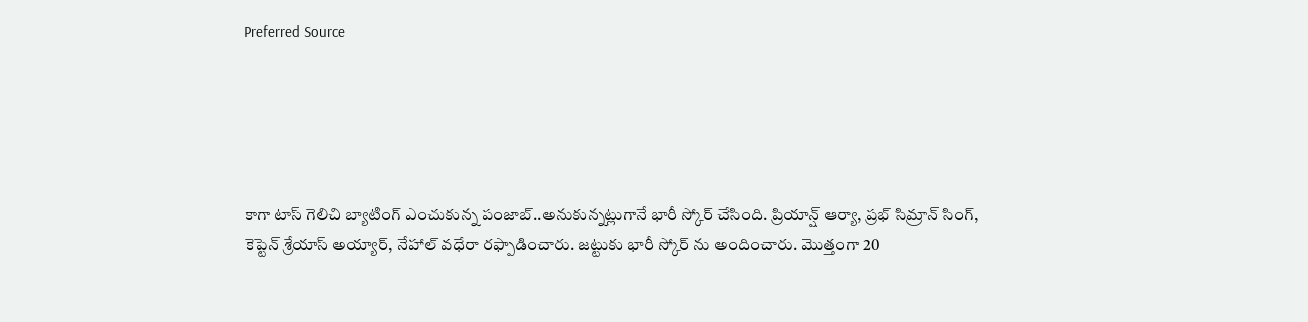Preferred Source





కాగా టాస్ గెలిచి బ్యాటింగ్ ఎంచుకున్న పంజాబ్..అనుకున్నట్లుగానే భారీ స్కోర్ చేసింది. ప్రియాన్ష్ ఆర్యా, ప్రభ్ సిమ్రాన్ సింగ్, కెప్టెన్ శ్రేయాస్ అయ్యార్, నేహాల్ వధేరా రఫ్పాడించారు. జట్టుకు భారీ స్కోర్ ను అందించారు. మొత్తంగా 20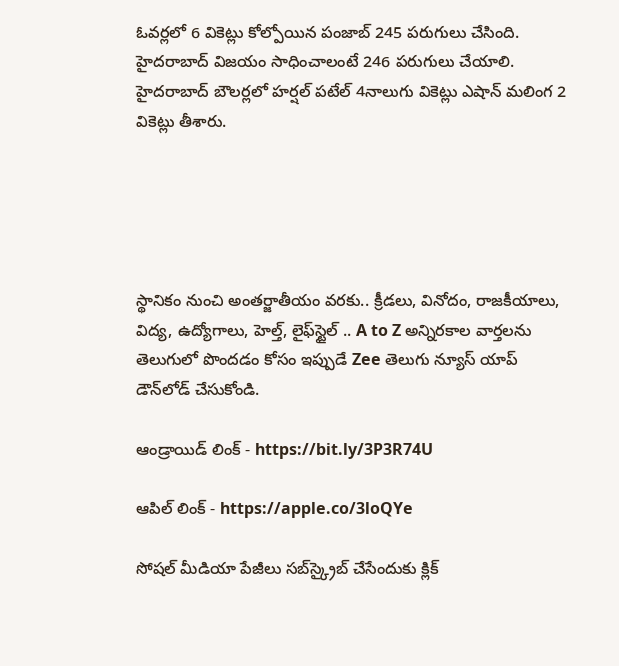ఓవర్లలో 6 వికెట్లు కోల్పోయిన పంజాబ్ 245 పరుగులు చేసింది. హైదరాబాద్ విజయం సాధించాలంటే 246 పరుగులు చేయాలి. హైదరాబాద్ బౌలర్లలో హర్షల్ పటేల్ 4నాలుగు వికెట్లు ఎషాన్ మలింగ 2 వికెట్లు తీశారు.





స్థానికం నుంచి అంతర్జాతీయం వరకు.. క్రీడలు, వినోదం, రాజకీయాలు, విద్య, ఉద్యోగాలు, హెల్త్, లైఫ్‌స్టైల్ .. A to Z అన్నిరకాల వార్తలను తెలుగులో పొందడం కోసం ఇప్పుడే Zee తెలుగు న్యూస్ యాప్ డౌన్‌లోడ్ చేసుకోండి.

ఆండ్రాయిడ్ లింక్ - https://bit.ly/3P3R74U

ఆపిల్ లింక్ - https://apple.co/3loQYe

సోషల్ మీడియా పేజీలు సబ్‌స్క్రైబ్ చేసేందుకు క్లిక్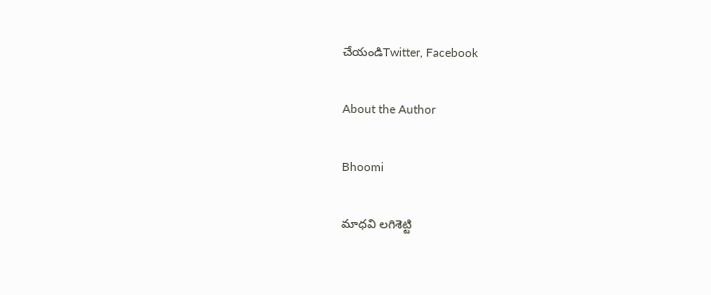చేయండిTwitter, Facebook

About the Author

Bhoomi

మాధవి లగిశెట్టి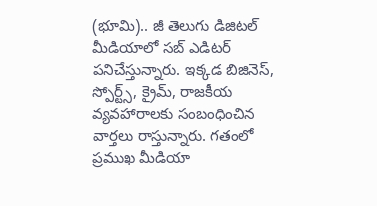(భూమి).. జీ తెలుగు డిజిటల్ మీడియాలో సబ్ ఎడిటర్ పనిచేస్తున్నారు. ఇక్కడ బిజినెస్, స్పోర్ట్స్, క్రైమ్, రాజకీయ వ్యవహారాలకు సంబంధించిన వార్తలు రాస్తున్నారు. గతంలో ప్రముఖ మీడియా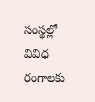సంస్థల్లో వివిధ రంగాలకు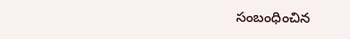సంబంధించిన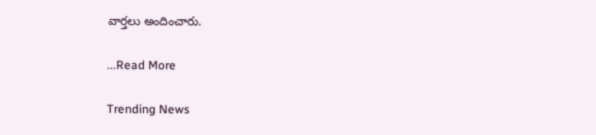వార్తలు అందించారు.

...Read More

Trending News